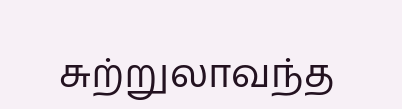சுற்றுலாவந்த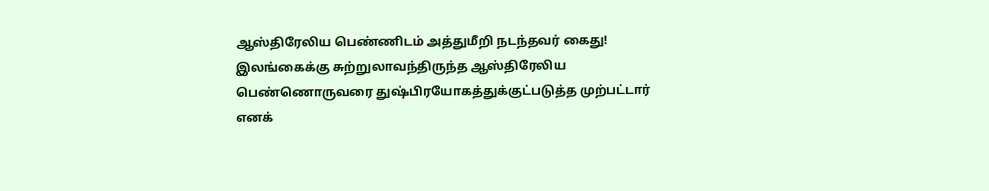ஆஸ்திரேலிய பெண்ணிடம் அத்துமீறி நடந்தவர் கைது!
இலங்கைக்கு சுற்றுலாவந்திருந்த ஆஸ்திரேலிய பெண்ணொருவரை துஷ்பிரயோகத்துக்குட்படுத்த முற்பட்டார் எனக்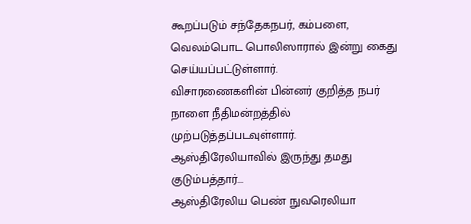கூறப்படும் சந்தேகநபர், கம்பளை, வெலம்பொட பொலிஸாரால் இன்று கைது செய்யப்பட்டுள்ளார்.
விசாரணைகளின் பின்னர் குறித்த நபர் நாளை நீதிமன்றத்தில் முற்படுத்தப்படவுள்ளார்.
ஆஸ்திரேலியாவில் இருந்து தமது குடும்பத்தார்...
ஆஸ்திரேலிய பெண் நுவரெலியா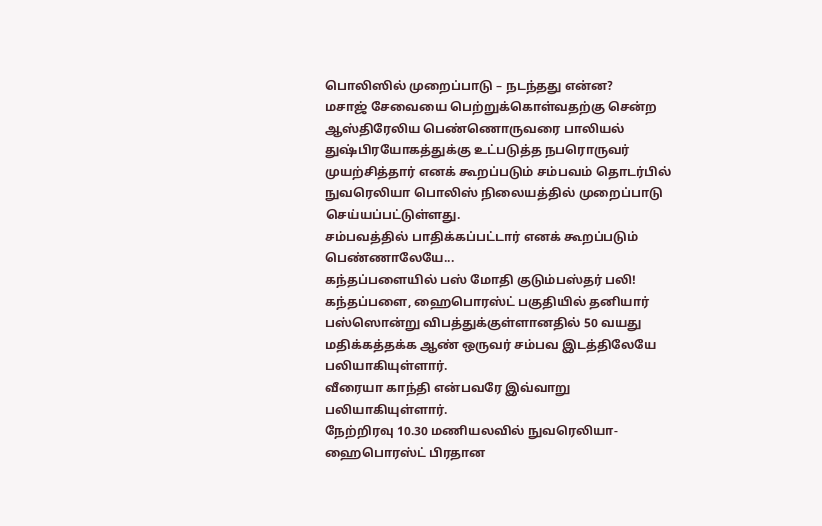பொலிஸில் முறைப்பாடு – நடந்தது என்ன?
மசாஜ் சேவையை பெற்றுக்கொள்வதற்கு சென்ற ஆஸ்திரேலிய பெண்ணொருவரை பாலியல் துஷ்பிரயோகத்துக்கு உட்படுத்த நபரொருவர் முயற்சித்தார் எனக் கூறப்படும் சம்பவம் தொடர்பில் நுவரெலியா பொலிஸ் நிலையத்தில் முறைப்பாடு செய்யப்பட்டுள்ளது.
சம்பவத்தில் பாதிக்கப்பட்டார் எனக் கூறப்படும் பெண்ணாலேயே...
கந்தப்பளையில் பஸ் மோதி குடும்பஸ்தர் பலி!
கந்தப்பளை, ஹைபொரஸ்ட் பகுதியில் தனியார் பஸ்ஸொன்று விபத்துக்குள்ளானதில் 50 வயது மதிக்கத்தக்க ஆண் ஒருவர் சம்பவ இடத்திலேயே பலியாகியுள்ளார்.
வீரையா காந்தி என்பவரே இவ்வாறு பலியாகியுள்ளார்.
நேற்றிரவு 10.30 மணியலவில் நுவரெலியா- ஹைபொரஸ்ட் பிரதான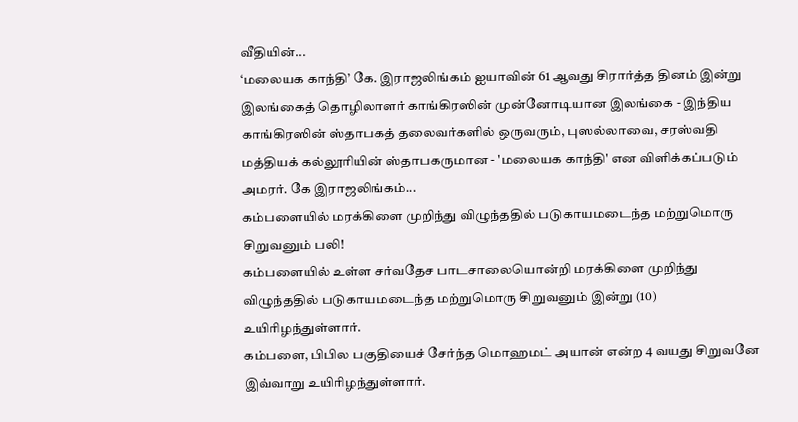வீதியின்...
‘மலையக காந்தி’ கே. இராஜலிங்கம் ஐயாவின் 61 ஆவது சிரார்த்த தினம் இன்று
இலங்கைத் தொழிலாளர் காங்கிரஸின் முன்னோடியான இலங்கை - இந்திய காங்கிரஸின் ஸ்தாபகத் தலைவர்களில் ஒருவரும், புஸல்லாவை, சரஸ்வதி மத்தியக் கல்லூரியின் ஸ்தாபகருமான - 'மலையக காந்தி' என விளிக்கப்படும் அமரர். கே இராஜலிங்கம்...
கம்பளையில் மரக்கிளை முறிந்து விழுந்ததில் படுகாயமடைந்த மற்றுமொரு சிறுவனும் பலி!
கம்பளையில் உள்ள சர்வதேச பாடசாலையொன்றி மரக்கிளை முறிந்து விழுந்ததில் படுகாயமடைந்த மற்றுமொரு சிறுவனும் இன்று (10) உயிரிழந்துள்ளார்.
கம்பளை, பிபில பகுதியைச் சேர்ந்த மொஹமட் அயான் என்ற 4 வயது சிறுவனே இவ்வாறு உயிரிழந்துள்ளார்.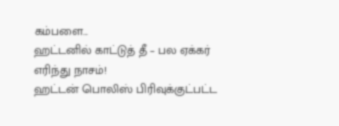கம்பளை...
ஹட்டனில் காட்டுத் தீ – பல ஏக்கர் எரிந்து நாசம்!
ஹட்டன் பொலிஸ் பிரிவுக்குட்பட்ட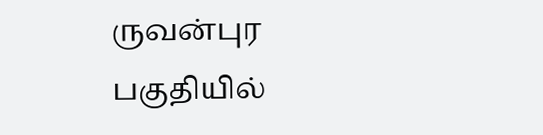ருவன்புர பகுதியில்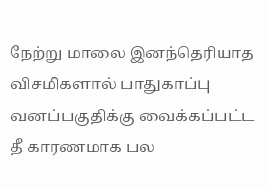நேற்று மாலை இனந்தெரியாத விசமிகளால் பாதுகாப்பு வனப்பகுதிக்கு வைக்கப்பட்ட தீ காரணமாக பல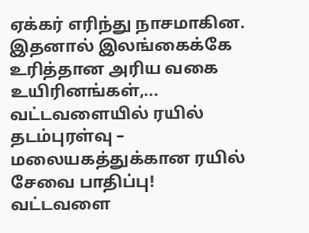ஏக்கர் எரிந்து நாசமாகின. இதனால் இலங்கைக்கே உரித்தான அரிய வகை உயிரினங்கள்,...
வட்டவளையில் ரயில் தடம்புரள்வு – மலையகத்துக்கான ரயில் சேவை பாதிப்பு!
வட்டவளை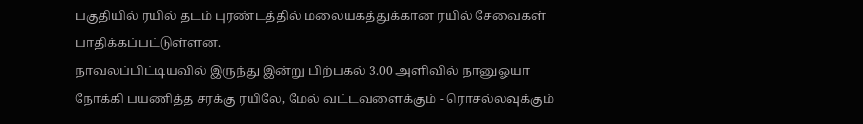பகுதியில் ரயில் தடம் புரண்டத்தில் மலையகத்துக்கான ரயில் சேவைகள் பாதிக்கப்பட்டுள்ளன.
நாவலப்பிட்டியவில் இருந்து இன்று பிற்பகல் 3.00 அளிவில் நானுஓயா நோக்கி பயணித்த சரக்கு ரயிலே, மேல் வட்டவளைக்கும் - ரொசல்லவுக்கும்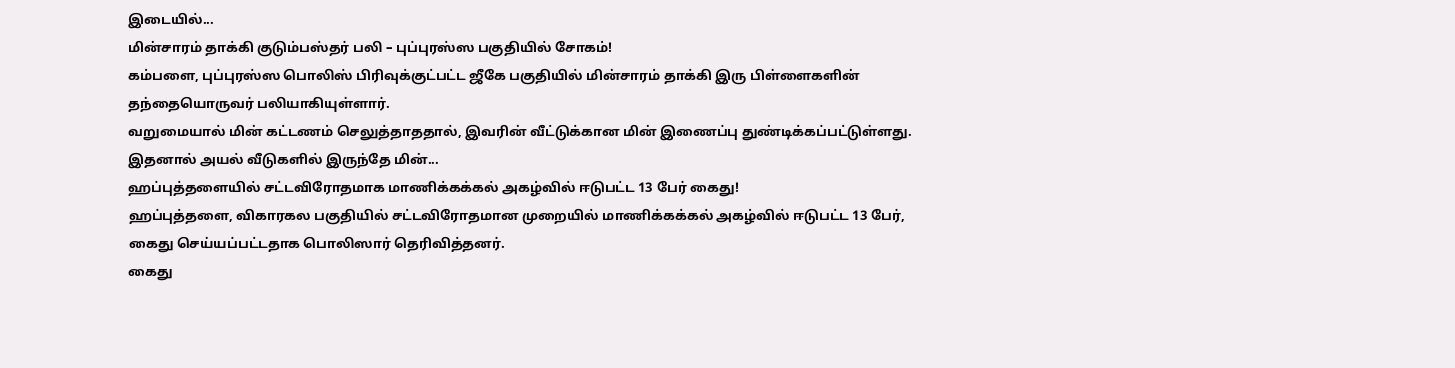இடையில்...
மின்சாரம் தாக்கி குடும்பஸ்தர் பலி – புப்புரஸ்ஸ பகுதியில் சோகம்!
கம்பளை, புப்புரஸ்ஸ பொலிஸ் பிரிவுக்குட்பட்ட ஜீகே பகுதியில் மின்சாரம் தாக்கி இரு பிள்ளைகளின் தந்தையொருவர் பலியாகியுள்ளார்.
வறுமையால் மின் கட்டணம் செலுத்தாததால், இவரின் வீட்டுக்கான மின் இணைப்பு துண்டிக்கப்பட்டுள்ளது.
இதனால் அயல் வீடுகளில் இருந்தே மின்...
ஹப்புத்தளையில் சட்டவிரோதமாக மாணிக்கக்கல் அகழ்வில் ஈடுபட்ட 13 பேர் கைது!
ஹப்புத்தளை, விகாரகல பகுதியில் சட்டவிரோதமான முறையில் மாணிக்கக்கல் அகழ்வில் ஈடுபட்ட 13 பேர், கைது செய்யப்பட்டதாக பொலிஸார் தெரிவித்தனர்.
கைது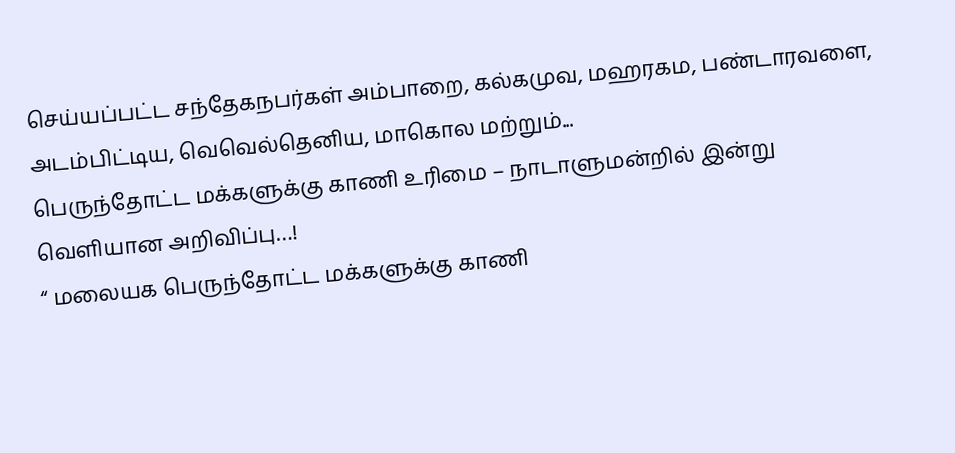செய்யப்பட்ட சந்தேகநபர்கள் அம்பாறை, கல்கமுவ, மஹரகம, பண்டாரவளை, அடம்பிட்டிய, வெவெல்தெனிய, மாகொல மற்றும்...
பெருந்தோட்ட மக்களுக்கு காணி உரிமை – நாடாளுமன்றில் இன்று வெளியான அறிவிப்பு…!
“ மலையக பெருந்தோட்ட மக்களுக்கு காணி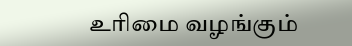உரிமை வழங்கும்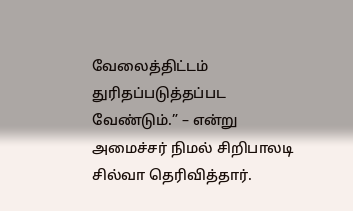வேலைத்திட்டம் துரிதப்படுத்தப்பட வேண்டும்.” – என்று அமைச்சர் நிமல் சிறிபாலடி சில்வா தெரிவித்தார்.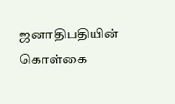ஜனாதிபதியின் கொள்கை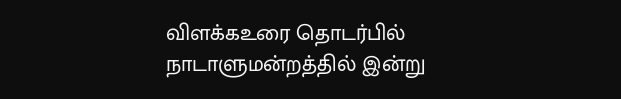விளக்கஉரை தொடர்பில் நாடாளுமன்றத்தில் இன்று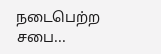நடைபெற்ற சபை...